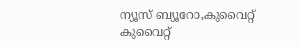ന്യൂസ് ബ്യൂറോ,കുവൈറ്റ്
കുവൈറ്റ്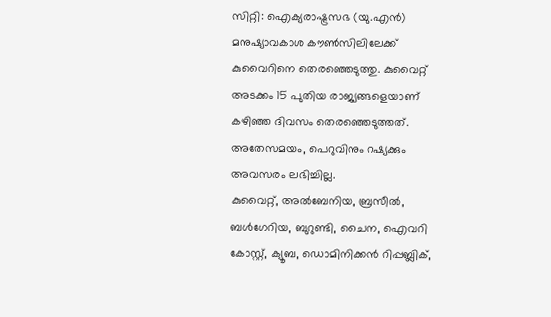സിറ്റി: ഐക്യരാഷ്ട്രസഭ (യു.എൻ) മനുഷ്യാവകാശ കൗൺസിലിലേക്ക് കുവൈറിനെ തെരഞ്ഞെടുത്തു. കുവൈറ്റ് അടക്കം 15 പുതിയ രാജ്യങ്ങളെയാണ് കഴിഞ്ഞ ദിവസം തെരഞ്ഞെടുത്തത്. അതേസമയം, പെറുവിനും റഷ്യക്കും അവസരം ലഭിച്ചില്ല.
കുവൈറ്റ്, അൽബേനിയ, ബ്രസീൽ, ബൾഗേറിയ, ബുറുണ്ടി, ചൈന, ഐവറി കോസ്റ്റ്, ക്യൂബ, ഡൊമിനിക്കൻ റിപ്പബ്ലിക്,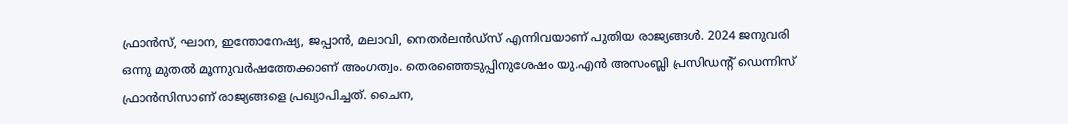ഫ്രാൻസ്, ഘാന, ഇന്തോനേഷ്യ, ജപ്പാൻ, മലാവി, നെതർലൻഡ്സ് എന്നിവയാണ് പുതിയ രാജ്യങ്ങൾ. 2024 ജനുവരി ഒന്നു മുതൽ മൂന്നുവർഷത്തേക്കാണ് അംഗത്വം. തെരഞ്ഞെടുപ്പിനുശേഷം യു.എൻ അസംബ്ലി പ്രസിഡന്റ് ഡെന്നിസ് ഫ്രാൻസിസാണ് രാജ്യങ്ങളെ പ്രഖ്യാപിച്ചത്. ചൈന,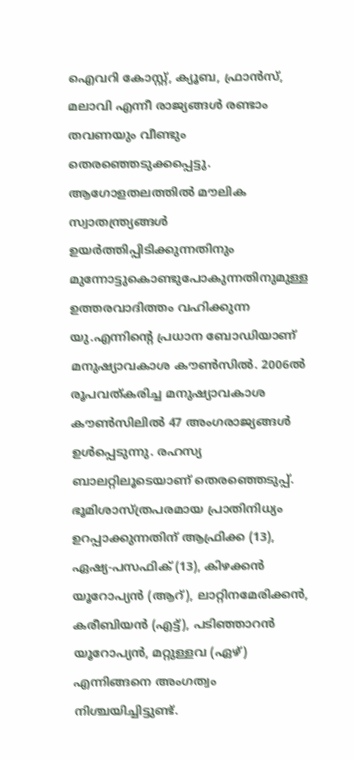ഐവറി കോസ്റ്റ്, ക്യൂബ, ഫ്രാൻസ്, മലാവി എന്നീ രാജ്യങ്ങൾ രണ്ടാം തവണയും വീണ്ടും തെരഞ്ഞെടുക്കപ്പെട്ടു.
ആഗോളതലത്തിൽ മൗലിക സ്വാതന്ത്ര്യങ്ങൾ ഉയർത്തിപ്പിടിക്കുന്നതിനും മുന്നോട്ടുകൊണ്ടുപോകുന്നതിനുമുള്ള ഉത്തരവാദിത്തം വഹിക്കുന്ന യു.എന്നിന്റെ പ്രധാന ബോഡിയാണ് മനുഷ്യാവകാശ കൗൺസിൽ. 2006ൽ രൂപവത്കരിച്ച മനുഷ്യാവകാശ കൗൺസിലിൽ 47 അംഗരാജ്യങ്ങൾ ഉൾപ്പെടുന്നു. രഹസ്യ ബാലറ്റിലൂടെയാണ് തെരഞ്ഞെടുപ്പ്.
ഭൂമിശാസ്ത്രപരമായ പ്രാതിനിധ്യം ഉറപ്പാക്കുന്നതിന് ആഫ്രിക്ക (13), ഏഷ്യ-പസഫിക് (13), കിഴക്കൻ യൂറോപ്യൻ (ആറ്), ലാറ്റിനമേരിക്കൻ, കരീബിയൻ (എട്ട്), പടിഞ്ഞാറൻ യൂറോപ്യൻ, മറ്റുള്ളവ (ഏഴ്) എന്നിങ്ങനെ അംഗത്വം നിശ്ചയിച്ചിട്ടുണ്ട്.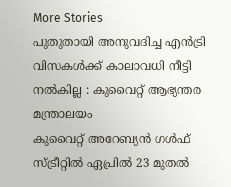More Stories
പുതുതായി അനുവദിച്ച എൻട്രി വിസകൾക്ക് കാലാവധി നീട്ടി നൽകില്ല : കുവൈറ്റ് ആഭ്യന്തര മന്ത്രാലയം
കുവൈറ്റ് അറേബ്യൻ ഗൾഫ് സ്ട്രീറ്റിൽ ഏപ്രിൽ 23 മുതൽ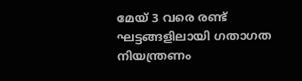മേയ് 3 വരെ രണ്ട് ഘട്ടങ്ങളിലായി ഗതാഗത നിയന്ത്രണം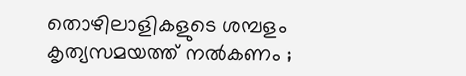തൊഴിലാളികളുടെ ശമ്പളം കൃത്യസമയത്ത് നൽകണം ;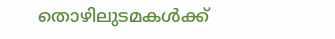തൊഴിലുടമകൾക്ക്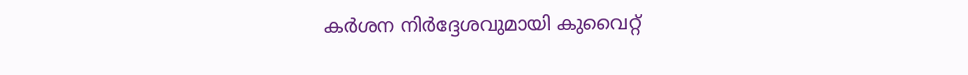കർശന നിർദ്ദേശവുമായി കുവൈറ്റ്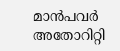മാൻപവർ അതോറിറ്റി